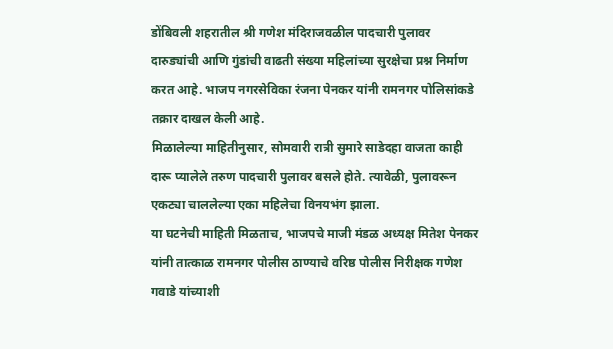डोंबिवली शहरातील श्री गणेश मंदिराजवळील पादचारी पुलावर दारुड्यांची आणि गुंडांची वाढती संख्या महिलांच्या सुरक्षेचा प्रश्न निर्माण करत आहे. भाजप नगरसेविका रंजना पेनकर यांनी रामनगर पोलिसांकडे तक्रार दाखल केली आहे.
मिळालेल्या माहितीनुसार, सोमवारी रात्री सुमारे साडेदहा वाजता काही दारू प्यालेले तरुण पादचारी पुलावर बसले होते. त्यावेळी, पुलावरून एकट्या चाललेल्या एका महिलेचा विनयभंग झाला.
या घटनेची माहिती मिळताच, भाजपचे माजी मंडळ अध्यक्ष मितेश पेनकर यांनी तात्काळ रामनगर पोलीस ठाण्याचे वरिष्ठ पोलीस निरीक्षक गणेश गवाडे यांच्याशी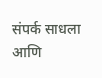संपर्क साधला आणि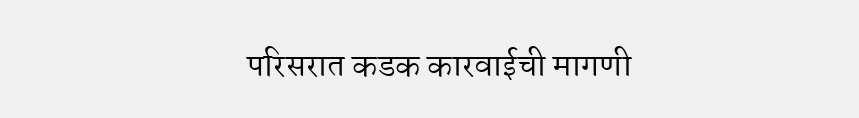परिसरात कडक कारवाईची मागणी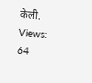केली.
Views: 64